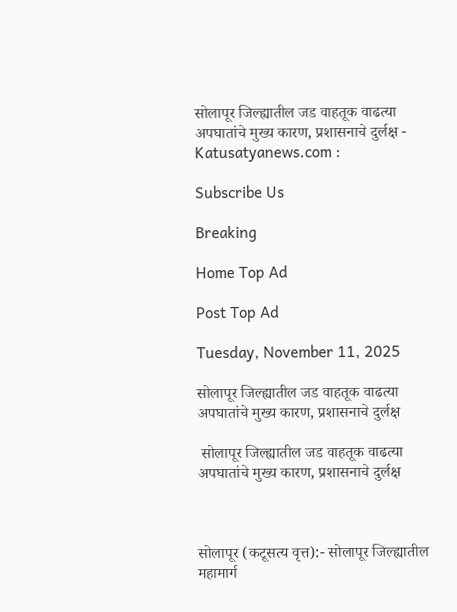सोलापूर जिल्ह्यातील जड वाहतूक वाढत्या अपघातांचे मुख्य कारण, प्रशासनाचे दुर्लक्ष - Katusatyanews.com :

Subscribe Us

Breaking

Home Top Ad

Post Top Ad

Tuesday, November 11, 2025

सोलापूर जिल्ह्यातील जड वाहतूक वाढत्या अपघातांचे मुख्य कारण, प्रशासनाचे दुर्लक्ष

 सोलापूर जिल्ह्यातील जड वाहतूक वाढत्या अपघातांचे मुख्य कारण, प्रशासनाचे दुर्लक्ष



सोलापूर (कटूसत्य वृत्त):- सोलापूर जिल्ह्यातील महामार्ग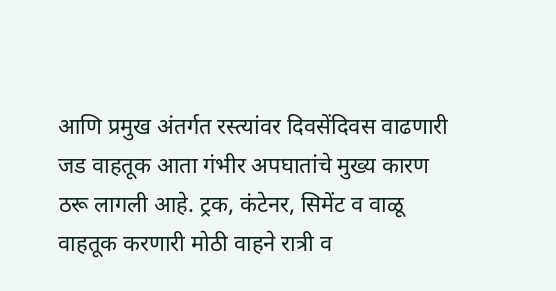आणि प्रमुख अंतर्गत रस्त्यांवर दिवसेंदिवस वाढणारी जड वाहतूक आता गंभीर अपघातांचे मुख्य कारण ठरू लागली आहे. ट्रक, कंटेनर, सिमेंट व वाळू वाहतूक करणारी मोठी वाहने रात्री व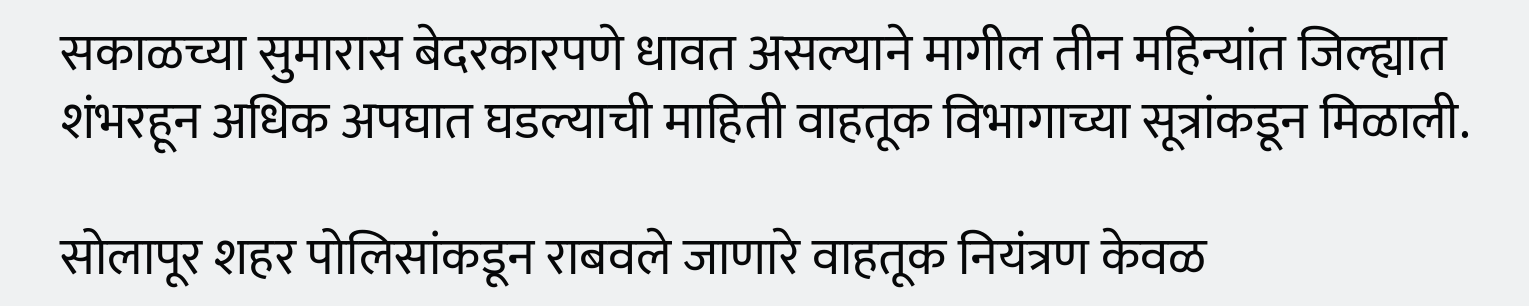सकाळच्या सुमारास बेदरकारपणे धावत असल्याने मागील तीन महिन्यांत जिल्ह्यात शंभरहून अधिक अपघात घडल्याची माहिती वाहतूक विभागाच्या सूत्रांकडून मिळाली.

सोलापूर शहर पोलिसांकडून राबवले जाणारे वाहतूक नियंत्रण केवळ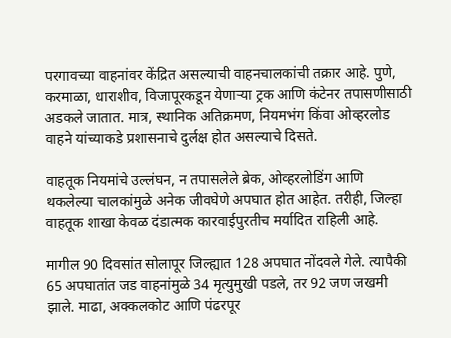परगावच्या वाहनांवर केंद्रित असल्याची वाहनचालकांची तक्रार आहे. पुणे, करमाळा, धाराशीव, विजापूरकडून येणाऱ्या ट्रक आणि कंटेनर तपासणीसाठी अडकले जातात. मात्र, स्थानिक अतिक्रमण, नियमभंग किंवा ओव्हरलोड वाहने यांच्याकडे प्रशासनाचे दुर्लक्ष होत असल्याचे दिसते.

वाहतूक नियमांचे उल्लंघन, न तपासलेले ब्रेक, ओव्हरलोडिंग आणि थकलेल्या चालकांमुळे अनेक जीवघेणे अपघात होत आहेत. तरीही, जिल्हा वाहतूक शाखा केवळ दंडात्मक कारवाईपुरतीच मर्यादित राहिली आहे.

मागील 90 दिवसांत सोलापूर जिल्ह्यात 128 अपघात नोंदवले गेले. त्यापैकी 65 अपघातांत जड वाहनांमुळे 34 मृत्युमुखी पडले, तर 92 जण जखमी झाले. माढा, अक्कलकोट आणि पंढरपूर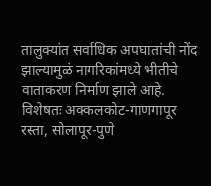तालुक्यांत सर्वाधिक अपघातांची नोंद झाल्यामुळं नागरिकांमध्ये भीतीचे वाताकरण निर्माण झाले आहे. विशेषतः अक्कलकोट-गाणगापूर रस्ता, सोलापूर-पुणे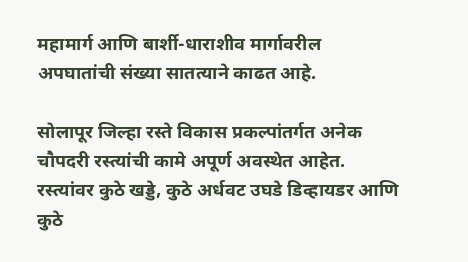महामार्ग आणि बार्शी-धाराशीव मार्गावरील अपघातांची संख्या सातत्याने काढत आहे.

सोलापूर जिल्हा रस्ते विकास प्रकल्पांतर्गत अनेक चौपदरी रस्त्यांची कामे अपूर्ण अवस्थेत आहेत. रस्त्यांवर कुठे खड्डे, कुठे अर्धवट उघडे डिव्हायडर आणि कुठे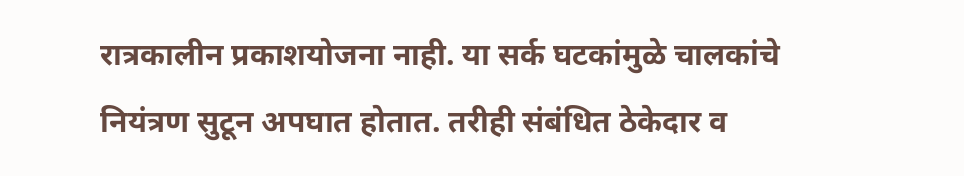रात्रकालीन प्रकाशयोजना नाही. या सर्क घटकांमुळे चालकांचे नियंत्रण सुटून अपघात होतात. तरीही संबंधित ठेकेदार व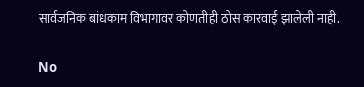सार्वजनिक बांधकाम विभागावर कोणतीही ठोस कारवाई झालेली नाही.

No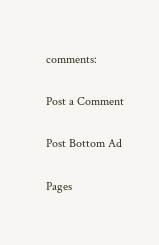comments:

Post a Comment

Post Bottom Ad

Pages